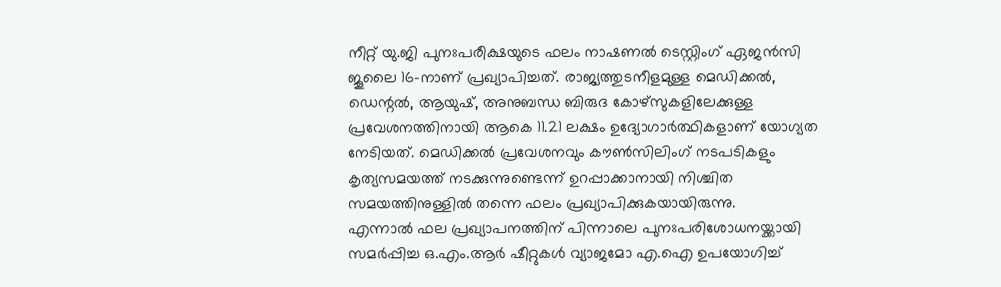നീറ്റ് യു.ജി പുനഃപരീക്ഷയുടെ ഫലം നാഷണൽ ടെസ്റ്റിംഗ് ഏജൻസി ജൂലൈ 16-നാണ് പ്രഖ്യാപിച്ചത്. രാജ്യത്തുടനീളമുള്ള മെഡിക്കൽ, ഡെന്റൽ, ആയുഷ്, അനുബന്ധ ബിരുദ കോഴ്സുകളിലേക്കുള്ള പ്രവേശനത്തിനായി ആകെ 11.21 ലക്ഷം ഉദ്യോഗാർത്ഥികളാണ് യോഗ്യത നേടിയത്. മെഡിക്കൽ പ്രവേശനവും കൗൺസിലിംഗ് നടപടികളും കൃത്യസമയത്ത് നടക്കുന്നുണ്ടെന്ന് ഉറപ്പാക്കാനായി നിശ്ചിത സമയത്തിനുള്ളിൽ തന്നെ ഫലം പ്രഖ്യാപിക്കുകയായിരുന്നു.
എന്നാൽ ഫല പ്രഖ്യാപനത്തിന് പിന്നാലെ പുനഃപരിശോധനയ്ക്കായി സമർപ്പിച്ച ഒ.എം.ആർ ഷീറ്റുകൾ വ്യാജമോ എ.ഐ ഉപയോഗിച്ച്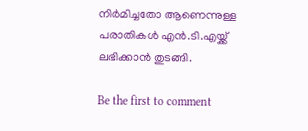നിർമിച്ചതോ ആണെന്നുള്ള പരാതികൾ എൻ.ടി.എയ്ക്ക് ലഭിക്കാൻ തുടങ്ങി.

Be the first to comment